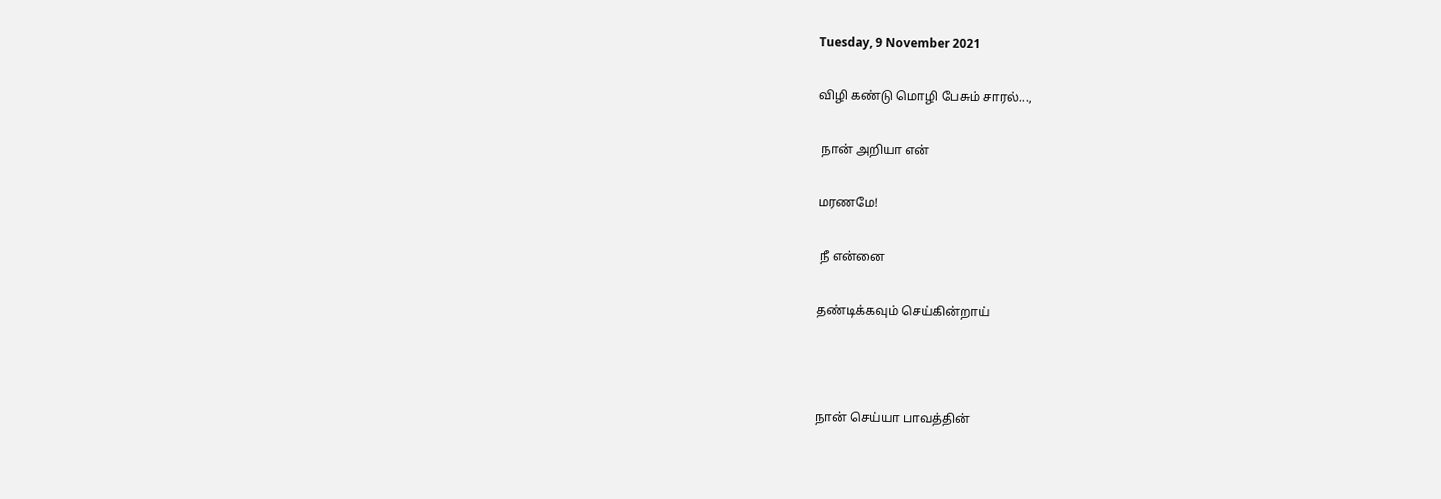Tuesday, 9 November 2021

விழி கண்டு மொழி பேசும் சாரல்...,

 நான் அறியா என்

மரணமே!

 நீ என்னை

தண்டிக்கவும் செய்கின்றாய்



நான் செய்யா பாவத்தின்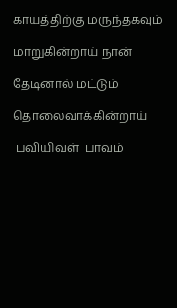காயத்திற்கு மருந்தகவும்

மாறுகின்றாய் நான்

தேடினால் மட்டும்

தொலைவாக்கின்றாய்

 பவியிவள்  பாவம்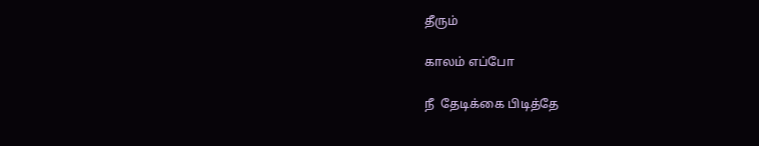தீரும்

காலம் எப்போ

நீ  தேடிக்கை பிடித்தே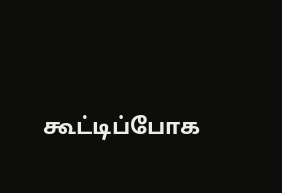கூட்டிப்போக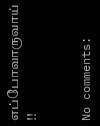எப்போவாருவாய் !!


No comments: